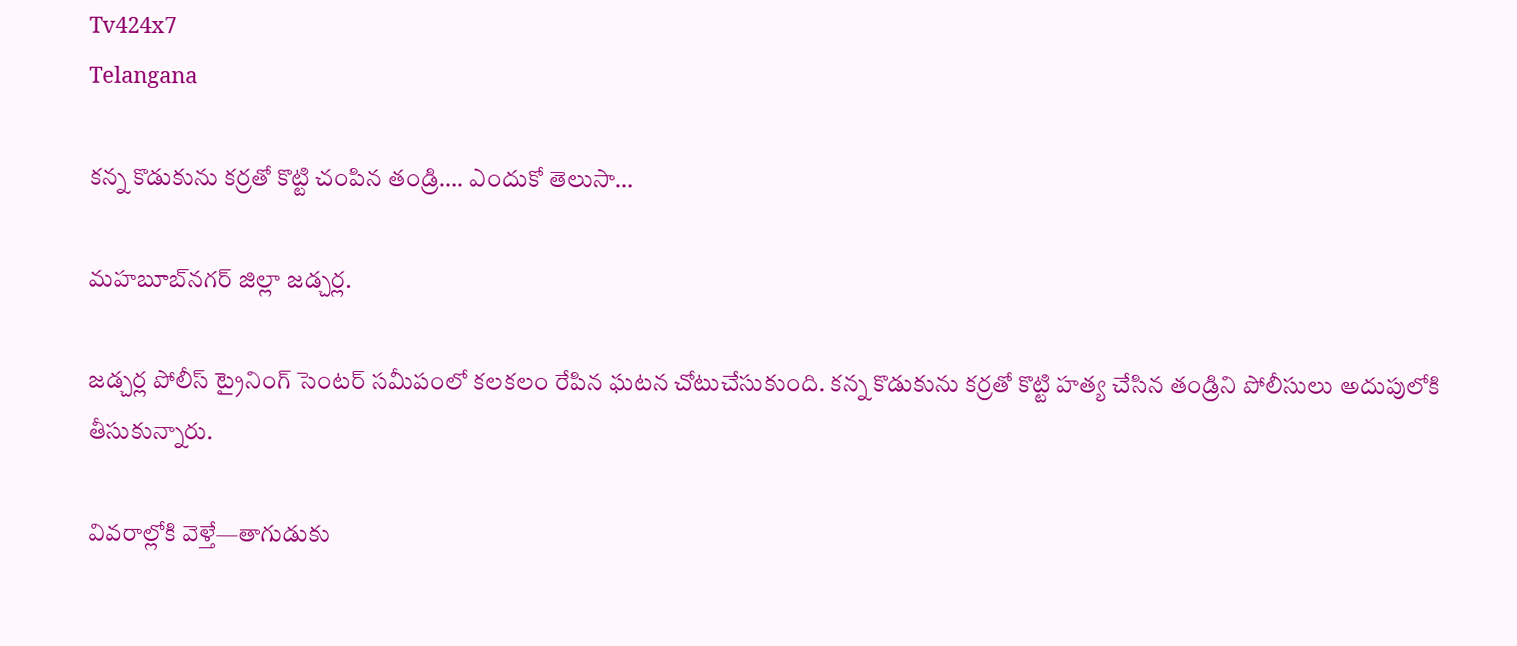Tv424x7
Telangana

కన్న కొడుకును కర్రతో కొట్టి చంపిన తండ్రి…. ఎందుకో తెలుసా…

మహబూబ్‌నగర్ జిల్లా జడ్చర్ల.

జడ్చర్ల పోలీస్ ట్రైనింగ్ సెంటర్ సమీపంలో కలకలం రేపిన ఘటన చోటుచేసుకుంది. కన్న కొడుకును కర్రతో కొట్టి హత్య చేసిన తండ్రిని పోలీసులు అదుపులోకి తీసుకున్నారు.

వివరాల్లోకి వెళ్తే—తాగుడుకు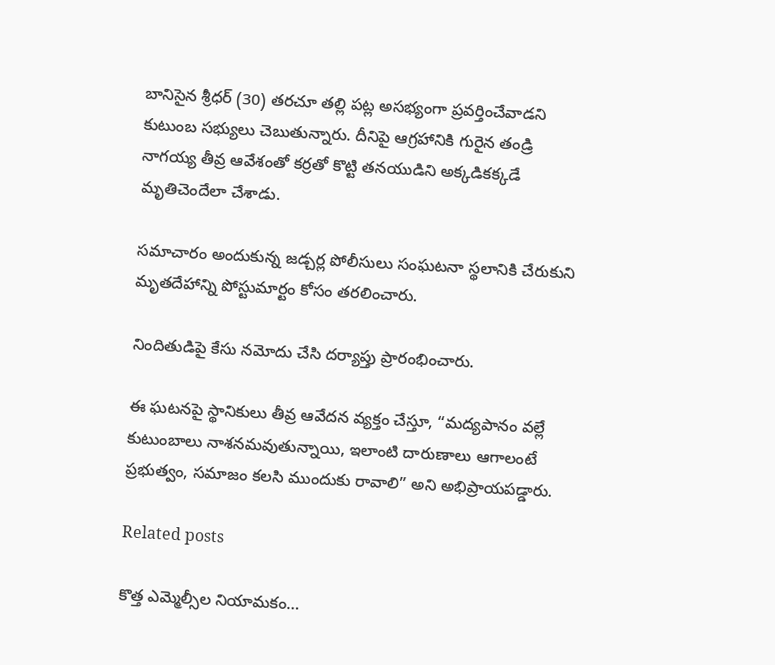బానిసైన శ్రీధర్ (30) తరచూ తల్లి పట్ల అసభ్యంగా ప్రవర్తించేవాడని కుటుంబ సభ్యులు చెబుతున్నారు. దీనిపై ఆగ్రహానికి గురైన తండ్రి నాగయ్య తీవ్ర ఆవేశంతో కర్రతో కొట్టి తనయుడిని అక్కడికక్కడే మృతిచెందేలా చేశాడు.

సమాచారం అందుకున్న జడ్చర్ల పోలీసులు సంఘటనా స్థలానికి చేరుకుని మృతదేహాన్ని పోస్టుమార్టం కోసం తరలించారు.

నిందితుడిపై కేసు నమోదు చేసి దర్యాప్తు ప్రారంభించారు.

ఈ ఘటనపై స్థానికులు తీవ్ర ఆవేదన వ్యక్తం చేస్తూ, “మద్యపానం వల్లే కుటుంబాలు నాశనమవుతున్నాయి, ఇలాంటి దారుణాలు ఆగాలంటే ప్రభుత్వం, సమాజం కలసి ముందుకు రావాలి” అని అభిప్రాయపడ్డారు.

Related posts

కొత్త ఎమ్మెల్సీల నియామ‌కం…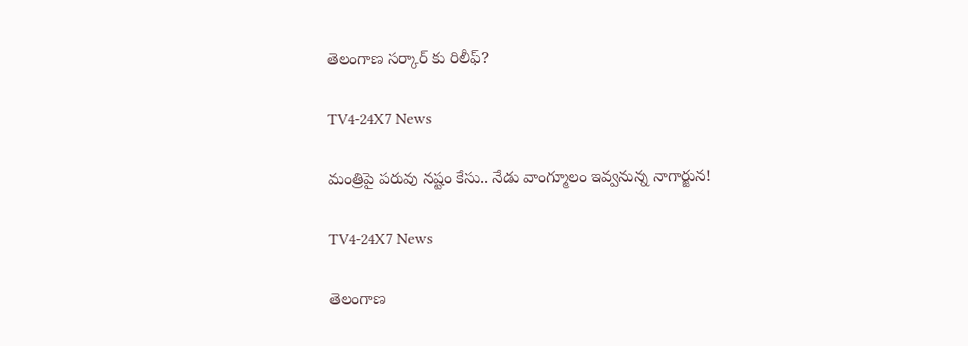తెలంగాణ స‌ర్కార్ కు రిలీఫ్?

TV4-24X7 News

మంత్రిపై పరువు నష్టం కేసు.. నేడు వాంగ్మూలం ఇవ్వనున్న నాగార్జున!

TV4-24X7 News

తెలంగాణ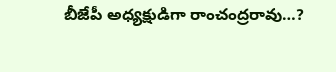బీజేపీ అధ్యక్షుడిగా రాంచంద్రరావు…?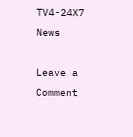TV4-24X7 News

Leave a Comment